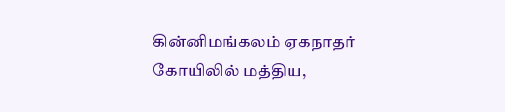கின்னிமங்கலம் ஏகநாதர் கோயிலில் மத்திய,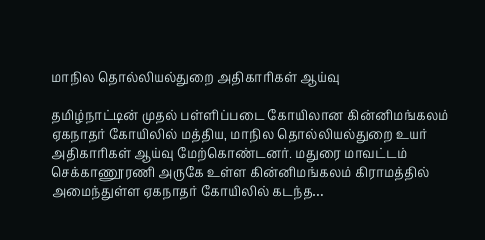மாநில தொல்லியல்துறை அதிகாரிகள் ஆய்வு

தமிழ்நாட்டின் முதல் பள்ளிப்படை கோயிலான கின்னிமங்கலம் ஏகநாதர் கோயிலில் மத்திய, மாநில தொல்லியல்துறை உயர் அதிகாரிகள் ஆய்வு மேற்கொண்டனர். மதுரை மாவட்டம் செக்காணூரணி அருகே உள்ள கின்னிமங்கலம் கிராமத்தில் அமைந்துள்ள ஏகநாதர் கோயிலில் கடந்த…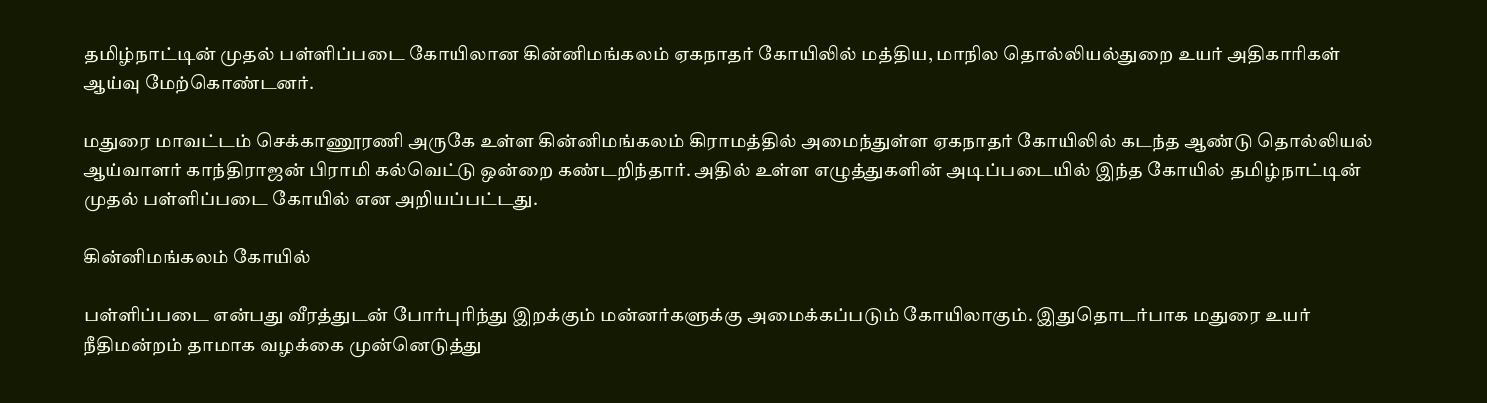தமிழ்நாட்டின் முதல் பள்ளிப்படை கோயிலான கின்னிமங்கலம் ஏகநாதர் கோயிலில் மத்திய, மாநில தொல்லியல்துறை உயர் அதிகாரிகள் ஆய்வு மேற்கொண்டனர்.

மதுரை மாவட்டம் செக்காணூரணி அருகே உள்ள கின்னிமங்கலம் கிராமத்தில் அமைந்துள்ள ஏகநாதர் கோயிலில் கடந்த ஆண்டு தொல்லியல் ஆய்வாளர் காந்திராஜன் பிராமி கல்வெட்டு ஒன்றை கண்டறிந்தார். அதில் உள்ள எழுத்துகளின் அடிப்படையில் இந்த கோயில் தமிழ்நாட்டின் முதல் பள்ளிப்படை கோயில் என அறியப்பட்டது.

கின்னிமங்கலம் கோயில்

பள்ளிப்படை என்பது வீரத்துடன் போர்புரிந்து இறக்கும் மன்னர்களுக்கு அமைக்கப்படும் கோயிலாகும். இதுதொடர்பாக மதுரை உயர் நீதிமன்றம் தாமாக வழக்கை முன்னெடுத்து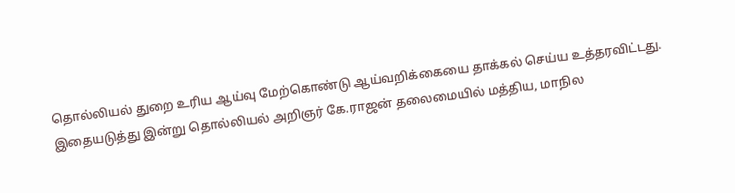தொல்லியல் துறை உரிய ஆய்வு மேற்கொண்டு ஆய்வறிக்கையை தாக்கல் செய்ய உத்தரவிட்டது. இதையடுத்து இன்று தொல்லியல் அறிஞர் கே.ராஜன் தலைமையில் மத்திய, மாநில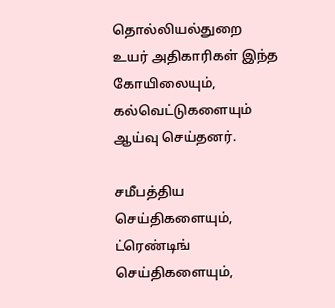தொல்லியல்துறை உயர் அதிகாரிகள் இந்த கோயிலையும், கல்வெட்டுகளையும் ஆய்வு செய்தனர்.

சமீபத்திய செய்திகளையும், ட்ரெண்டிங் செய்திகளையும்,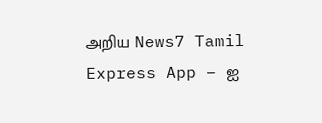அறிய News7 Tamil Express App – ஐ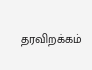தரவிறக்கம்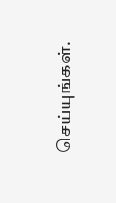செய்யுங்கள்.